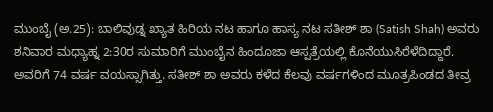ಮುಂಬೈ (ಅ.25): ಬಾಲಿವುಡ್ನ ಖ್ಯಾತ ಹಿರಿಯ ನಟ ಹಾಗೂ ಹಾಸ್ಯ ನಟ ಸತೀಶ್ ಶಾ (Satish Shah) ಅವರು ಶನಿವಾರ ಮಧ್ಯಾಹ್ನ 2:30ರ ಸುಮಾರಿಗೆ ಮುಂಬೈನ ಹಿಂದೂಜಾ ಆಸ್ಪತ್ರೆಯಲ್ಲಿ ಕೊನೆಯುಸಿರೆಳೆದಿದ್ದಾರೆ. ಅವರಿಗೆ 74 ವರ್ಷ ವಯಸ್ಸಾಗಿತ್ತು. ಸತೀಶ್ ಶಾ ಅವರು ಕಳೆದ ಕೆಲವು ವರ್ಷಗಳಿಂದ ಮೂತ್ರಪಿಂಡದ ತೀವ್ರ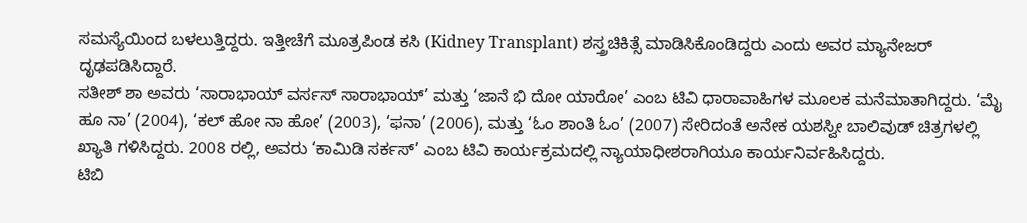ಸಮಸ್ಯೆಯಿಂದ ಬಳಲುತ್ತಿದ್ದರು. ಇತ್ತೀಚೆಗೆ ಮೂತ್ರಪಿಂಡ ಕಸಿ (Kidney Transplant) ಶಸ್ತ್ರಚಿಕಿತ್ಸೆ ಮಾಡಿಸಿಕೊಂಡಿದ್ದರು ಎಂದು ಅವರ ಮ್ಯಾನೇಜರ್ ದೃಢಪಡಿಸಿದ್ದಾರೆ.
ಸತೀಶ್ ಶಾ ಅವರು ‘ಸಾರಾಭಾಯ್ ವರ್ಸಸ್ ಸಾರಾಭಾಯ್’ ಮತ್ತು ‘ಜಾನೆ ಭಿ ದೋ ಯಾರೋ’ ಎಂಬ ಟಿವಿ ಧಾರಾವಾಹಿಗಳ ಮೂಲಕ ಮನೆಮಾತಾಗಿದ್ದರು. ‘ಮೈ ಹೂ ನಾ’ (2004), ‘ಕಲ್ ಹೋ ನಾ ಹೋ’ (2003), ‘ಫನಾ’ (2006), ಮತ್ತು ‘ಓಂ ಶಾಂತಿ ಓಂ’ (2007) ಸೇರಿದಂತೆ ಅನೇಕ ಯಶಸ್ವೀ ಬಾಲಿವುಡ್ ಚಿತ್ರಗಳಲ್ಲಿ ಖ್ಯಾತಿ ಗಳಿಸಿದ್ದರು. 2008 ರಲ್ಲಿ, ಅವರು ‘ಕಾಮಿಡಿ ಸರ್ಕಸ್’ ಎಂಬ ಟಿವಿ ಕಾರ್ಯಕ್ರಮದಲ್ಲಿ ನ್ಯಾಯಾಧೀಶರಾಗಿಯೂ ಕಾರ್ಯನಿರ್ವಹಿಸಿದ್ದರು.
ಟಿಬಿ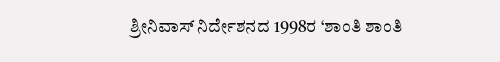ಶ್ರೀನಿವಾಸ್ ನಿರ್ದೇಶನದ 1998ರ ‘ಶಾಂತಿ ಶಾಂತಿ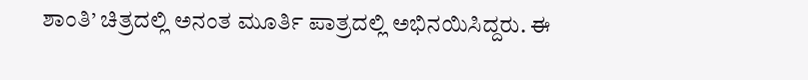ಶಾಂತಿ’ ಚಿತ್ರದಲ್ಲಿ ಅನಂತ ಮೂರ್ತಿ ಪಾತ್ರದಲ್ಲಿ ಅಭಿನಯಿಸಿದ್ದರು. ಈ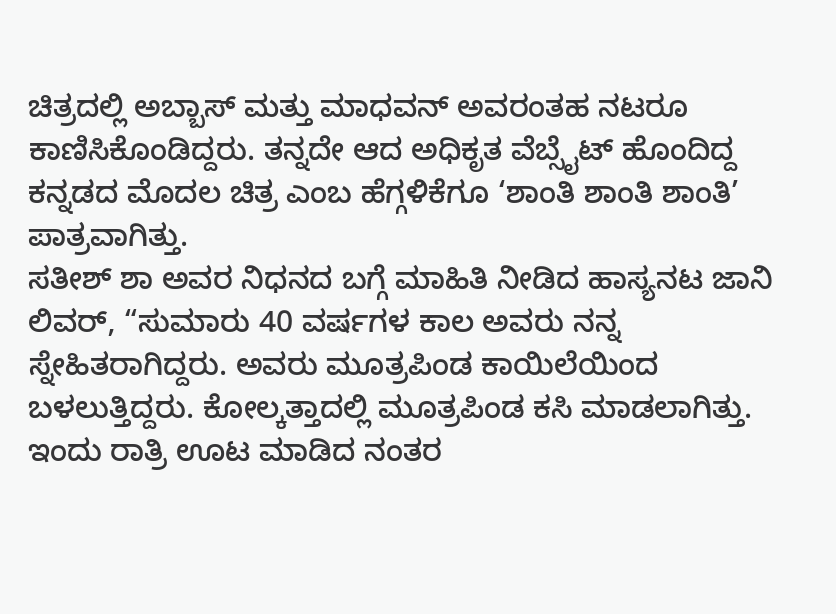ಚಿತ್ರದಲ್ಲಿ ಅಬ್ಬಾಸ್ ಮತ್ತು ಮಾಧವನ್ ಅವರಂತಹ ನಟರೂ ಕಾಣಿಸಿಕೊಂಡಿದ್ದರು. ತನ್ನದೇ ಆದ ಅಧಿಕೃತ ವೆಬ್ಸೈಟ್ ಹೊಂದಿದ್ದ ಕನ್ನಡದ ಮೊದಲ ಚಿತ್ರ ಎಂಬ ಹೆಗ್ಗಳಿಕೆಗೂ ‘ಶಾಂತಿ ಶಾಂತಿ ಶಾಂತಿ’ ಪಾತ್ರವಾಗಿತ್ತು.
ಸತೀಶ್ ಶಾ ಅವರ ನಿಧನದ ಬಗ್ಗೆ ಮಾಹಿತಿ ನೀಡಿದ ಹಾಸ್ಯನಟ ಜಾನಿ ಲಿವರ್, “ಸುಮಾರು 40 ವರ್ಷಗಳ ಕಾಲ ಅವರು ನನ್ನ ಸ್ನೇಹಿತರಾಗಿದ್ದರು. ಅವರು ಮೂತ್ರಪಿಂಡ ಕಾಯಿಲೆಯಿಂದ ಬಳಲುತ್ತಿದ್ದರು. ಕೋಲ್ಕತ್ತಾದಲ್ಲಿ ಮೂತ್ರಪಿಂಡ ಕಸಿ ಮಾಡಲಾಗಿತ್ತು. ಇಂದು ರಾತ್ರಿ ಊಟ ಮಾಡಿದ ನಂತರ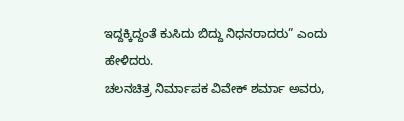ಇದ್ದಕ್ಕಿದ್ದಂತೆ ಕುಸಿದು ಬಿದ್ದು ನಿಧನರಾದರು” ಎಂದು ಹೇಳಿದರು.
ಚಲನಚಿತ್ರ ನಿರ್ಮಾಪಕ ವಿವೇಕ್ ಶರ್ಮಾ ಅವರು,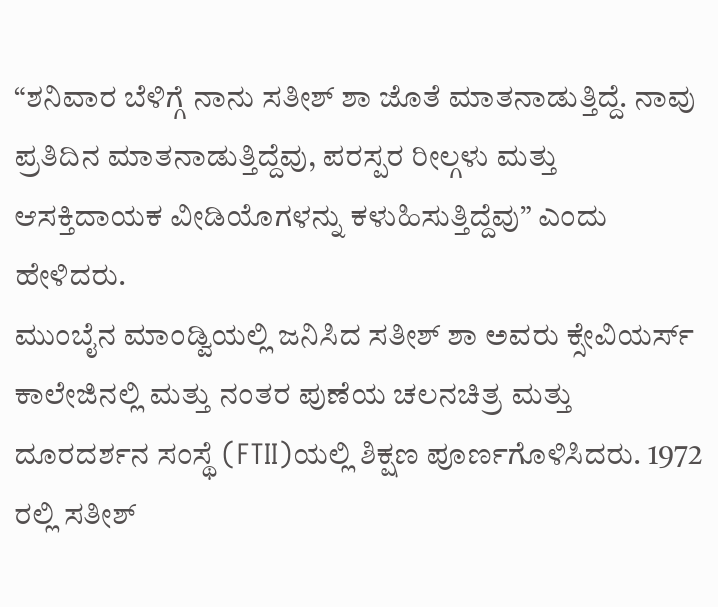“ಶನಿವಾರ ಬೆಳಿಗ್ಗೆ ನಾನು ಸತೀಶ್ ಶಾ ಜೊತೆ ಮಾತನಾಡುತ್ತಿದ್ದೆ. ನಾವು ಪ್ರತಿದಿನ ಮಾತನಾಡುತ್ತಿದ್ದೆವು, ಪರಸ್ಪರ ರೀಲ್ಗಳು ಮತ್ತು ಆಸಕ್ತಿದಾಯಕ ವೀಡಿಯೊಗಳನ್ನು ಕಳುಹಿಸುತ್ತಿದ್ದೆವು” ಎಂದು ಹೇಳಿದರು.
ಮುಂಬೈನ ಮಾಂಡ್ವಿಯಲ್ಲಿ ಜನಿಸಿದ ಸತೀಶ್ ಶಾ ಅವರು ಕ್ಸೇವಿಯರ್ಸ್ ಕಾಲೇಜಿನಲ್ಲಿ ಮತ್ತು ನಂತರ ಪುಣೆಯ ಚಲನಚಿತ್ರ ಮತ್ತು ದೂರದರ್ಶನ ಸಂಸ್ಥೆ (FTII)ಯಲ್ಲಿ ಶಿಕ್ಷಣ ಪೂರ್ಣಗೊಳಿಸಿದರು. 1972 ರಲ್ಲಿ ಸತೀಶ್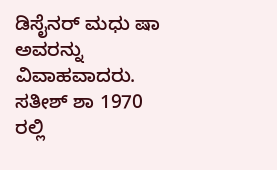ಡಿಸೈನರ್ ಮಧು ಷಾ ಅವರನ್ನು ವಿವಾಹವಾದರು. ಸತೀಶ್ ಶಾ 1970 ರಲ್ಲಿ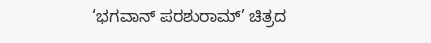‘ಭಗವಾನ್ ಪರಶುರಾಮ್’ ಚಿತ್ರದ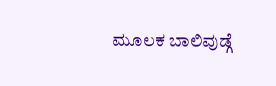ಮೂಲಕ ಬಾಲಿವುಡ್ಗೆ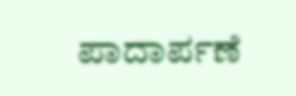ಪಾದಾರ್ಪಣೆ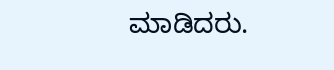ಮಾಡಿದರು.